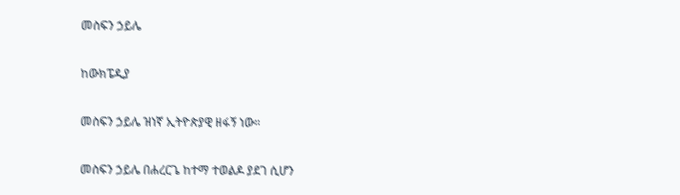መስፍን ኃይሌ

ከውክፔዲያ

መስፍን ኃይሌ ዝነኛ ኢትዮጵያዊ ዘፋኝ ነው።

መስፍን ኃይሌ በሐረርጌ ከተማ ተወልዶ ያደገ ሲሆን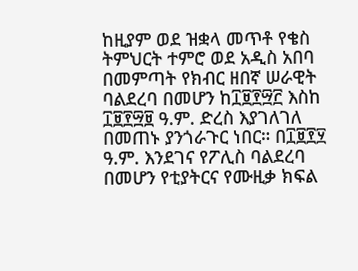ከዚያም ወደ ዝቋላ መጥቶ የቄስ ትምህርት ተምሮ ወደ አዲስ አበባ በመምጣት የክብር ዘበኛ ሠራዊት ባልደረባ በመሆን ከ፲፱፻፵፫ እስከ ፲፱፻፵፱ ዓ.ም. ድረስ እያገለገለ በመጠኑ ያንጎራጉር ነበር። በ፲፱፻፶ ዓ.ም. እንደገና የፖሊስ ባልደረባ በመሆን የቲያትርና የሙዚቃ ክፍል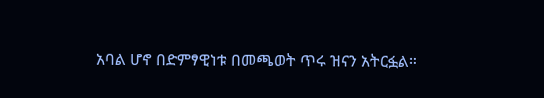አባል ሆኖ በድምፃዊነቱ በመጫወት ጥሩ ዝናን አትርፏል።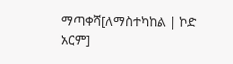ማጣቀሻ[ለማስተካከል | ኮድ አርም]